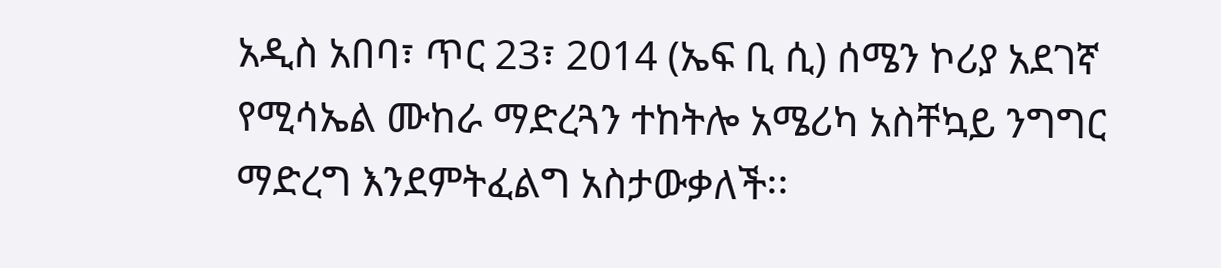አዲስ አበባ፣ ጥር 23፣ 2014 (ኤፍ ቢ ሲ) ሰሜን ኮሪያ አደገኛ የሚሳኤል ሙከራ ማድረጓን ተከትሎ አሜሪካ አስቸኳይ ንግግር ማድረግ እንደምትፈልግ አስታውቃለች፡፡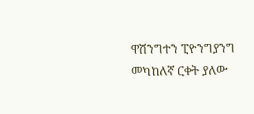ዋሽንግተን ፒዮንግያንግ መካከለኛ ርቀት ያለው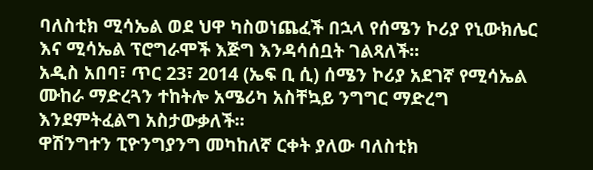ባለስቲክ ሚሳኤል ወደ ህዋ ካስወነጨፈች በኋላ የሰሜን ኮሪያ የኒውክሌር እና ሚሳኤል ፕሮግራሞች እጅግ እንዳሳሰቧት ገልጻለች፡፡
አዲስ አበባ፣ ጥር 23፣ 2014 (ኤፍ ቢ ሲ) ሰሜን ኮሪያ አደገኛ የሚሳኤል ሙከራ ማድረጓን ተከትሎ አሜሪካ አስቸኳይ ንግግር ማድረግ እንደምትፈልግ አስታውቃለች፡፡
ዋሽንግተን ፒዮንግያንግ መካከለኛ ርቀት ያለው ባለስቲክ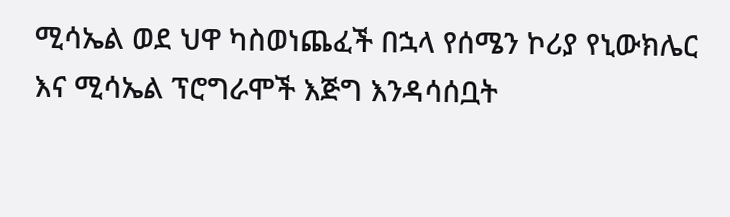ሚሳኤል ወደ ህዋ ካስወነጨፈች በኋላ የሰሜን ኮሪያ የኒውክሌር እና ሚሳኤል ፕሮግራሞች እጅግ እንዳሳሰቧት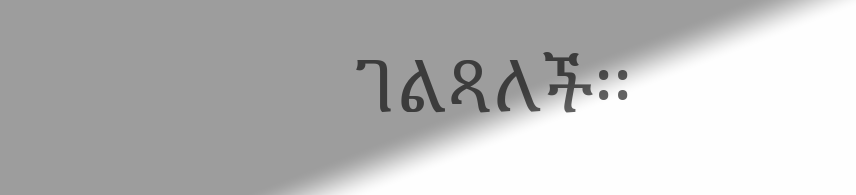ገልጻለች፡፡